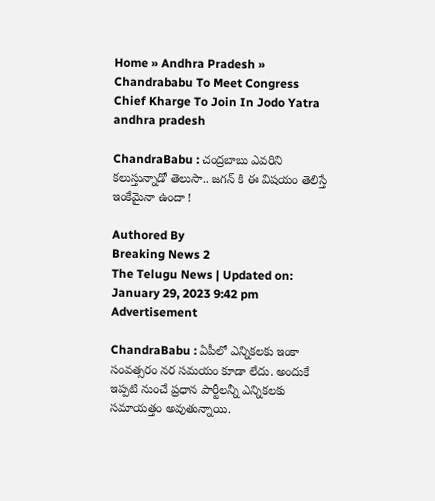Home » Andhra Pradesh » Chandrababu To Meet Congress Chief Kharge To Join In Jodo Yatra
andhra pradesh

ChandraBabu : చంద్రబాబు ఎవరిని కలుస్తున్నాడో తెలుసా.. జగన్ కి ఈ విషయం తెలిస్తే ఇంకేమైనా ఉందా !

Authored By
Breaking News 2
The Telugu News | Updated on: January 29, 2023 9:42 pm
Advertisement

ChandraBabu : ఏపీలో ఎన్నికలకు ఇంకా సంవత్సరం నర సమయం కూడా లేదు. అందుకే ఇప్పటి నుంచే ప్రధాన పార్టీలన్నీ ఎన్నికలకు సమాయత్తం అవుతున్నాయి.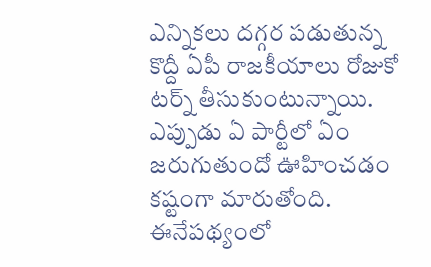ఎన్నికలు దగ్గర పడుతున్న కొద్దీ ఏపీ రాజకీయాలు రోజుకో టర్న్ తీసుకుంటున్నాయి. ఎప్పుడు ఏ పార్టీలో ఏం జరుగుతుందో ఊహించడం కష్టంగా మారుతోంది. ఈనేపథ్యంలో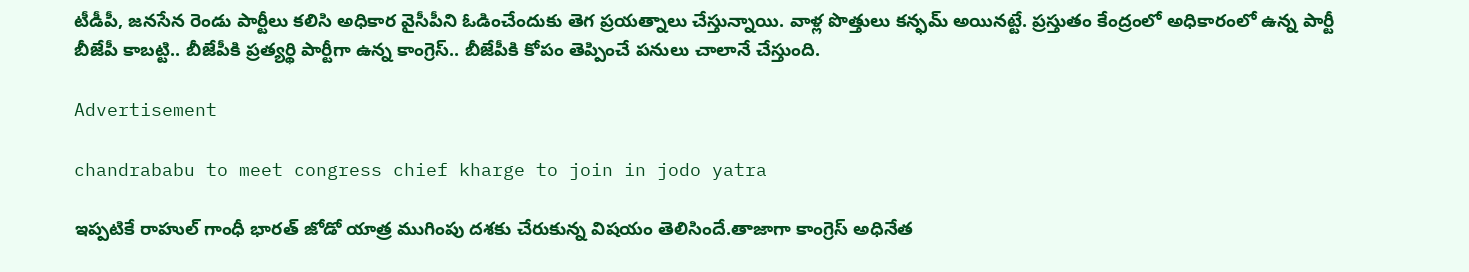టీడీపీ, జనసేన రెండు పార్టీలు కలిసి అధికార వైసీపీని ఓడించేందుకు తెగ ప్రయత్నాలు చేస్తున్నాయి. వాళ్ల పొత్తులు కన్ఫమ్ అయినట్టే. ప్రస్తుతం కేంద్రంలో అధికారంలో ఉన్న పార్టీ బీజేపీ కాబట్టి.. బీజేపీకి ప్రత్యర్థి పార్టీగా ఉన్న కాంగ్రెస్.. బీజేపీకి కోపం తెప్పించే పనులు చాలానే చేస్తుంది.

Advertisement

chandrababu to meet congress chief kharge to join in jodo yatra

ఇప్పటికే రాహుల్ గాంధీ భారత్ జోడో యాత్ర ముగింపు దశకు చేరుకున్న విషయం తెలిసిందే.తాజాగా కాంగ్రెస్ అధినేత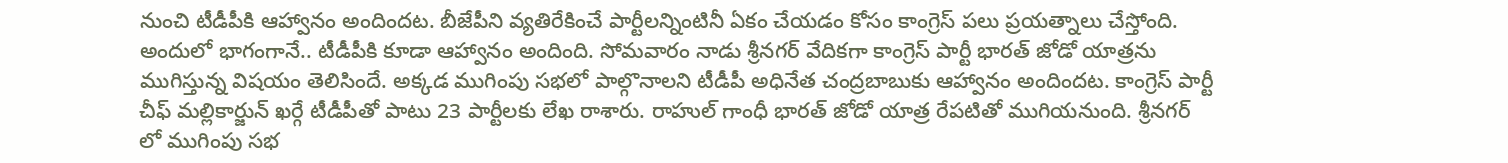నుంచి టీడీపీకి ఆహ్వానం అందిందట. బీజేపీని వ్యతిరేకించే పార్టీలన్నింటినీ ఏకం చేయడం కోసం కాంగ్రెస్ పలు ప్రయత్నాలు చేస్తోంది. అందులో భాగంగానే.. టీడీపీకి కూడా ఆహ్వానం అందింది. సోమవారం నాడు శ్రీనగర్ వేదికగా కాంగ్రెస్ పార్టీ భారత్ జోడో యాత్రను ముగిస్తున్న విషయం తెలిసిందే. అక్కడ ముగింపు సభలో పాల్గొనాలని టీడీపీ అధినేత చంద్రబాబుకు ఆహ్వానం అందిందట. కాంగ్రెస్ పార్టీ చీఫ్ మల్లికార్జున్ ఖర్గే టీడీపీతో పాటు 23 పార్టీలకు లేఖ రాశారు. రాహుల్ గాంధీ భారత్ జోడో యాత్ర రేపటితో ముగియనుంది. శ్రీనగర్ లో ముగింపు సభ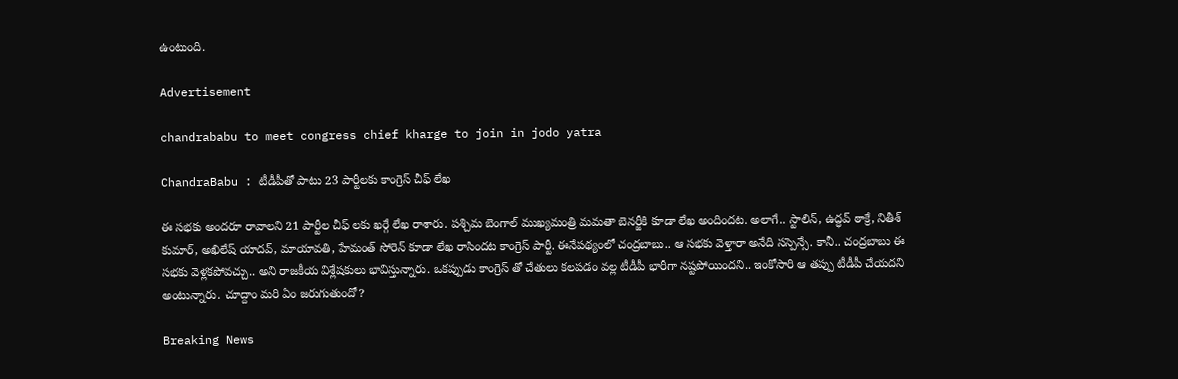ఉంటుంది.

Advertisement

chandrababu to meet congress chief kharge to join in jodo yatra

ChandraBabu : టీడీపీతో పాటు 23 పార్టీలకు కాంగ్రెస్ చీఫ్ లేఖ

ఈ సభకు అందరూ రావాలని 21 పార్టీల చీఫ్ లకు ఖర్గే లేఖ రాశారు. పశ్చిమ బెంగాల్ ముఖ్యమంత్రి మమతా బెనర్జీకి కూడా లేఖ అందిందట. అలాగే.. స్టాలిన్, ఉద్ధవ్ ఠాక్రే, నితీశ్ కుమార్, అఖిలేష్ యాదవ్, మాయావతి, హేమంత్ సోరెన్ కూడా లేఖ రాసిందట కాంగ్రెస్ పార్టీ. ఈనేపథ్యంలో చంద్రబాబు.. ఆ సభకు వెళ్తారా అనేది సస్పెన్సే. కానీ.. చంద్రబాబు ఈ సభకు వెళ్లకపోవచ్చు.. అని రాజకీయ విశ్లేషకులు భావిస్తున్నారు. ఒకప్పుడు కాంగ్రెస్ తో చేతులు కలపడం వల్ల టీడీపీ భారీగా నష్టపోయిందని.. ఇంకోసారి ఆ తప్పు టీడీపీ చేయదని అంటున్నారు. చూద్దాం మరి ఏం జరుగుతుందో?

Breaking News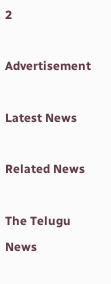2

Advertisement

Latest News

Related News

The Telugu News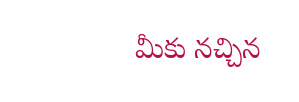మీకు నచ్చిన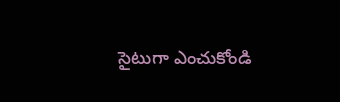సైటుగా ఎంచుకోండి